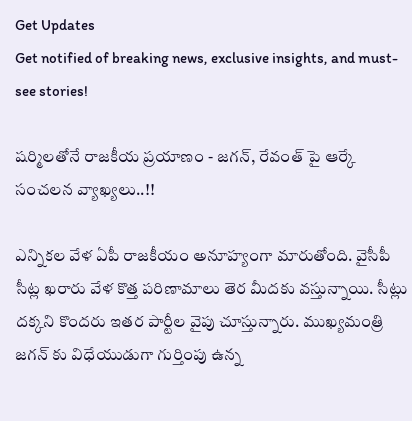Get Updates
Get notified of breaking news, exclusive insights, and must-see stories!

షర్మిలతోనే రాజకీయ ప్రయాణం - జగన్, రేవంత్ పై ఆర్కే సంచలన వ్యాఖ్యలు..!!

ఎన్నికల వేళ ఏపీ రాజకీయం అనూహ్యంగా మారుతోంది. వైసీపీ సీట్ల ఖరారు వేళ కొత్త పరిణామాలు తెర మీదకు వస్తున్నాయి. సీట్లు దక్కని కొందరు ఇతర పార్టీల వైపు చూస్తున్నారు. ముఖ్యమంత్రి జగన్ కు విధేయుడుగా గుర్తింపు ఉన్న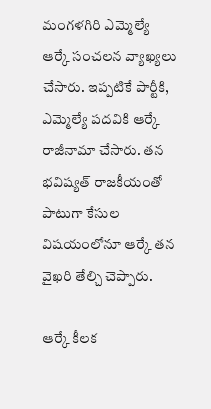మంగళగిరి ఎమ్మెల్యే ఆర్కే సంచలన వ్యాఖ్యలు చేసారు. ఇప్పటికే పార్టీకి, ఎమ్మెల్యే పదవికి ఆర్కే రాజీనామా చేసారు. తన భవిష్యత్ రాజకీయంతో పాటుగా కేసుల విషయంలోనూ ఆర్కే తన వైఖరి తేల్చి చెప్పారు.

ఆర్కే కీలక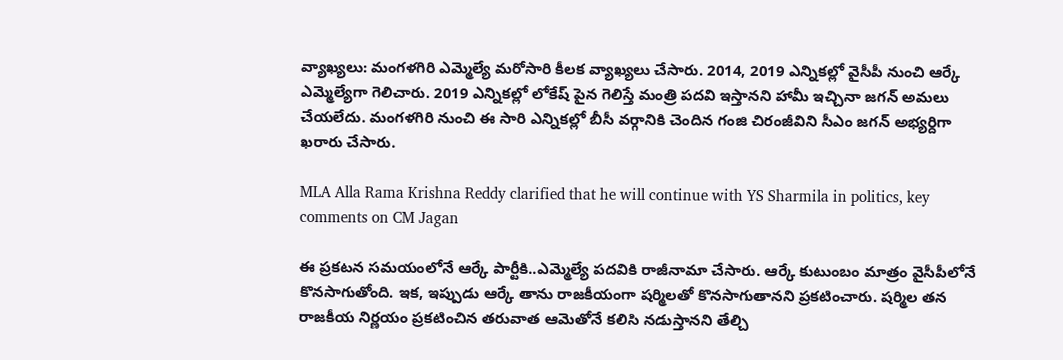వ్యాఖ్యలు: మంగళగిరి ఎమ్మెల్యే మరోసారి కీలక వ్యాఖ్యలు చేసారు. 2014, 2019 ఎన్నికల్లో వైసీపీ నుంచి ఆర్కే ఎమ్మెల్యేగా గెలిచారు. 2019 ఎన్నికల్లో లోకేష్ పైన గెలిస్తే మంత్రి పదవి ఇస్తానని హామీ ఇచ్చినా జగన్ అమలు చేయలేదు. మంగళగిరి నుంచి ఈ సారి ఎన్నికల్లో బీసీ వర్గానికి చెందిన గంజి చిరంజీవిని సీఎం జగన్ అభ్యర్దిగా ఖరారు చేసారు.

MLA Alla Rama Krishna Reddy clarified that he will continue with YS Sharmila in politics, key comments on CM Jagan

ఈ ప్రకటన సమయంలోనే ఆర్కే పార్టీకి..ఎమ్మెల్యే పదవికి రాజీనామా చేసారు. ఆర్కే కుటుంబం మాత్రం వైసీపీలోనే కొనసాగుతోంది. ఇక, ఇప్పుడు ఆర్కే తాను రాజకీయంగా షర్మిలతో కొనసాగుతానని ప్రకటించారు. షర్మిల తన రాజకీయ నిర్ణయం ప్రకటించిన తరువాత ఆమెతోనే కలిసి నడుస్తానని తేల్చి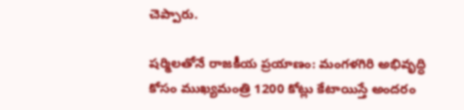చెప్పారు.

షర్మిలతోనే రాజకీయ ప్రయాణం: మంగళగిరి అభివృద్ధి కోసం ముఖ్యమంత్రి 1200 కోట్లు కేటాయిస్తే అందరం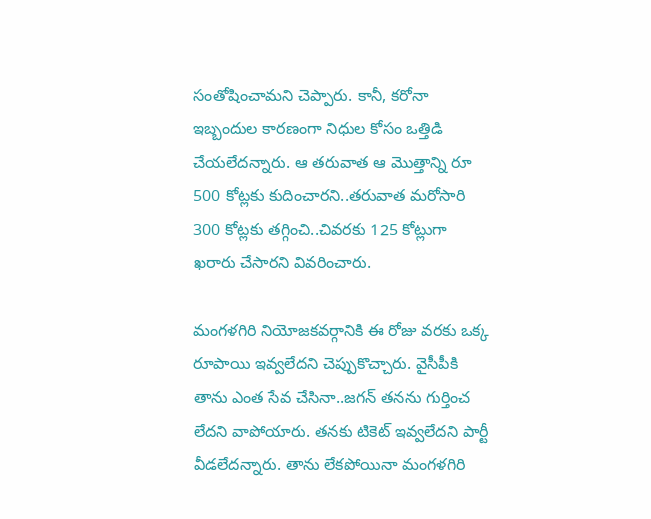సంతోషించామని చెప్పారు. కానీ, కరోనా ఇబ్బందుల కారణంగా నిధుల కోసం ఒత్తిడి చేయలేదన్నారు. ఆ తరువాత ఆ మొత్తాన్ని రూ 500 కోట్లకు కుదించారని..తరువాత మరోసారి 300 కోట్లకు తగ్గించి..చివరకు 125 కోట్లుగా ఖరారు చేసారని వివరించారు.

మంగళగిరి నియోజకవర్గానికి ఈ రోజు వరకు ఒక్క రూపాయి ఇవ్వలేదని చెప్పుకొచ్చారు. వైసీపీకి తాను ఎంత సేవ చేసినా..జగన్ తనను గుర్తించ లేదని వాపోయారు. తనకు టికెట్ ఇవ్వలేదని పార్టీ వీడలేదన్నారు. తాను లేకపోయినా మంగళగిరి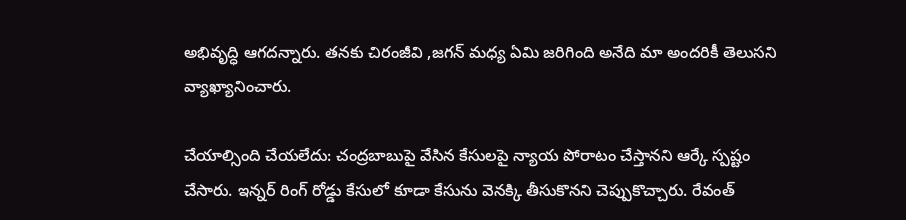అభివృద్ధి ఆగదన్నారు. తనకు చిరంజీవి ,జగన్ మధ్య ఏమి జరిగింది అనేది మా అందరికీ తెలుసని వ్యాఖ్యానించారు.

చేయాల్సింది చేయలేదు: చంద్రబాబుపై వేసిన కేసులపై న్యాయ పోరాటం చేస్తానని ఆర్కే స్పష్టం చేసారు. ఇన్నర్ రింగ్ రోడ్డు కేసులో కూడా కేసును వెనక్కి తీసుకొనని చెప్పుకొచ్చారు. రేవంత్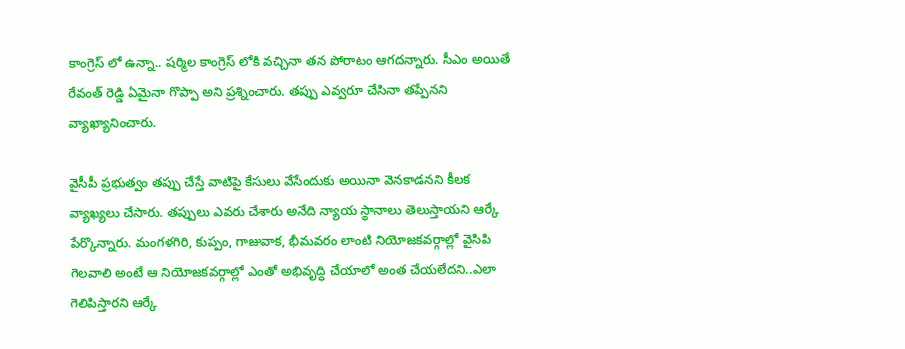కాంగ్రెస్ లో ఉన్నా.. షర్మిల కాంగ్రెస్ లోకి వచ్చినా తన పోరాటం ఆగదన్నారు. సీఎం అయితే రేవంత్ రెడ్డి ఏమైనా గొప్పా అని ప్రశ్నించారు. తప్పు ఎవ్వరూ చేసినా తప్పేనని వ్యాఖ్యానించారు.

వైసీపీ ప్రభుత్వం తప్పు చేస్తే వాటిపై కేసులు వేసేందుకు అయినా వెనకాడనని కీలక వ్యాఖ్యలు చేసారు. తప్పులు ఎవరు చేశారు అనేది న్యాయ స్థానాలు తెలుస్తాయని ఆర్కే పేర్కొన్నారు. మంగళగిరి, కుప్పం, గాజువాక, భీమవరం లాంటి నియోజకవర్గాల్లో వైసిపి గెలవాలి అంటే ఆ నియోజకవర్గాల్లో ఎంతో అభివృద్ధి చేయాలో అంత చేయలేదని..ఎలా గెలిపిస్తారని ఆర్కే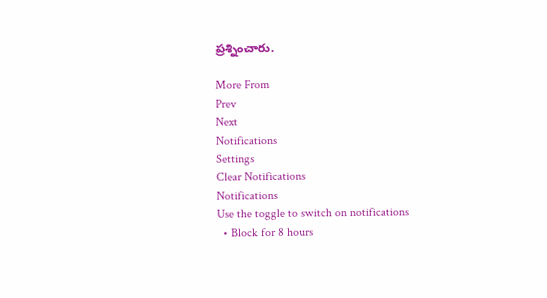ప్రశ్నించారు.

More From
Prev
Next
Notifications
Settings
Clear Notifications
Notifications
Use the toggle to switch on notifications
  • Block for 8 hours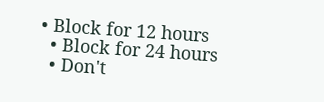• Block for 12 hours
  • Block for 24 hours
  • Don't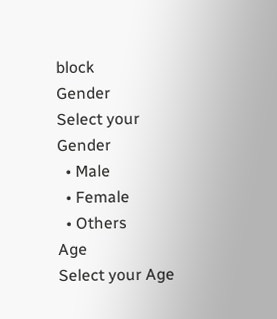block
Gender
Select your Gender
  • Male
  • Female
  • Others
Age
Select your Age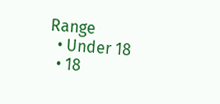Range
  • Under 18
  • 18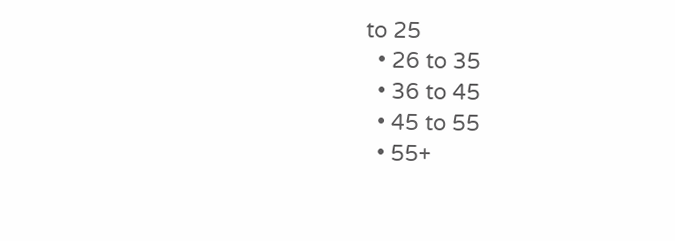to 25
  • 26 to 35
  • 36 to 45
  • 45 to 55
  • 55+